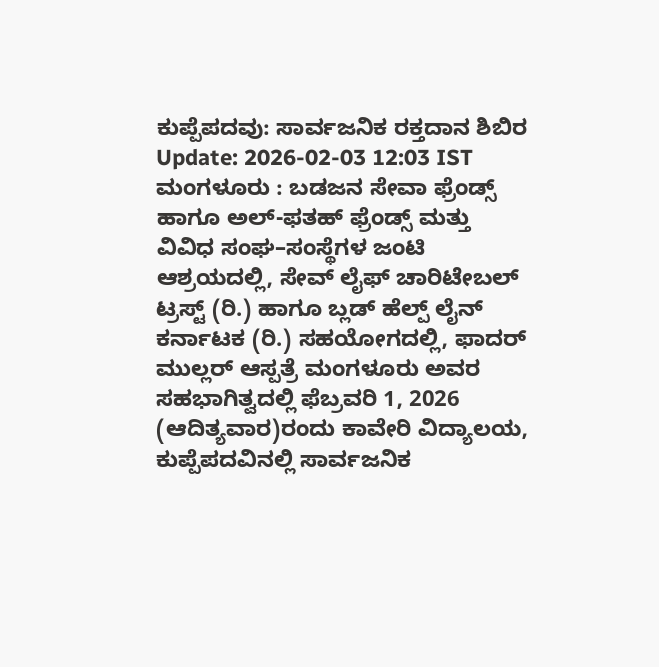ಕುಪ್ಪೆಪದವು: ಸಾರ್ವಜನಿಕ ರಕ್ತದಾನ ಶಿಬಿರ
Update: 2026-02-03 12:03 IST
ಮಂಗಳೂರು : ಬಡಜನ ಸೇವಾ ಫ್ರೆಂಡ್ಸ್ ಹಾಗೂ ಅಲ್-ಫತಹ್ ಫ್ರೆಂಡ್ಸ್ ಮತ್ತು ವಿವಿಧ ಸಂಘ–ಸಂಸ್ಥೆಗಳ ಜಂಟಿ ಆಶ್ರಯದಲ್ಲಿ, ಸೇವ್ ಲೈಫ್ ಚಾರಿಟೇಬಲ್ ಟ್ರಸ್ಟ್ (ರಿ.) ಹಾಗೂ ಬ್ಲಡ್ ಹೆಲ್ಪ್ ಲೈನ್ ಕರ್ನಾಟಕ (ರಿ.) ಸಹಯೋಗದಲ್ಲಿ, ಫಾದರ್ ಮುಲ್ಲರ್ ಆಸ್ಪತ್ರೆ ಮಂಗಳೂರು ಅವರ ಸಹಭಾಗಿತ್ವದಲ್ಲಿ ಫೆಬ್ರವರಿ 1, 2026 (ಆದಿತ್ಯವಾರ)ರಂದು ಕಾವೇರಿ ವಿದ್ಯಾಲಯ, ಕುಪ್ಪೆಪದವಿನಲ್ಲಿ ಸಾರ್ವಜನಿಕ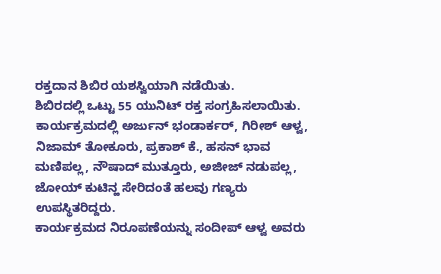ರಕ್ತದಾನ ಶಿಬಿರ ಯಶಸ್ವಿಯಾಗಿ ನಡೆಯಿತು.
ಶಿಬಿರದಲ್ಲಿ ಒಟ್ಟು 55 ಯುನಿಟ್ ರಕ್ತ ಸಂಗ್ರಹಿಸಲಾಯಿತು.
ಕಾರ್ಯಕ್ರಮದಲ್ಲಿ ಅರ್ಜುನ್ ಭಂಡಾರ್ಕರ್, ಗಿರೀಶ್ ಆಳ್ವ, ನಿಜಾಮ್ ತೋಕೂರು, ಪ್ರಕಾಶ್ ಕೆ., ಹಸನ್ ಭಾವ ಮಣಿಪಲ್ಲ, ನೌಷಾದ್ ಮುತ್ತೂರು, ಅಜೀಜ್ ನಡುಪಲ್ಲ, ಜೋಯ್ ಕುಟಿನ್ಹ ಸೇರಿದಂತೆ ಹಲವು ಗಣ್ಯರು ಉಪಸ್ಥಿತರಿದ್ದರು.
ಕಾರ್ಯಕ್ರಮದ ನಿರೂಪಣೆಯನ್ನು ಸಂದೀಪ್ ಆಳ್ವ ಅವರು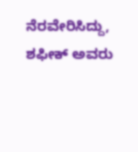ನೆರವೇರಿಸಿದ್ದು, ಶಫೀಕ್ ಅವರು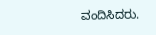ವಂದಿಸಿದರು.